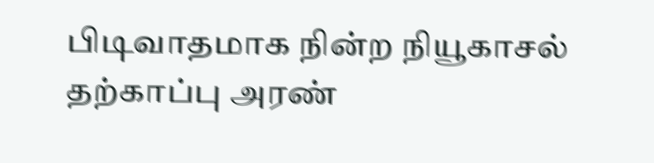பிடிவாதமாக நின்ற நியூகாசல் தற்காப்பு அரண்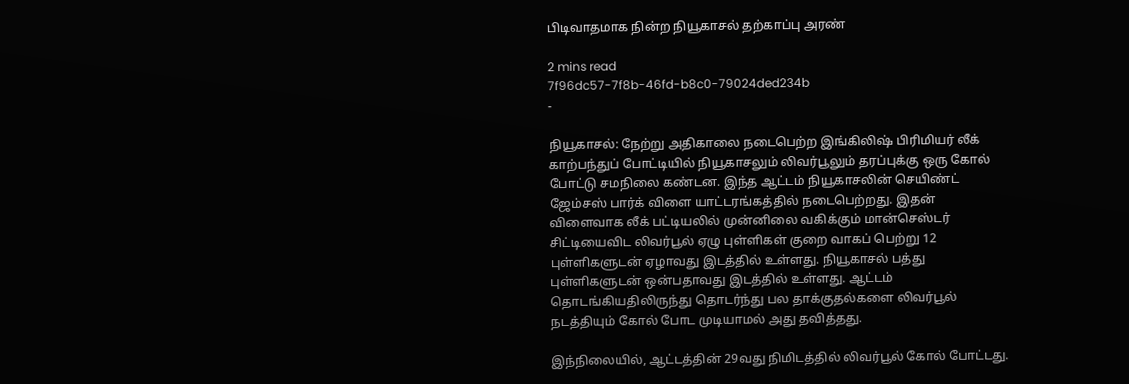பிடிவாதமாக நின்ற நியூகாசல் தற்காப்பு அரண்

2 mins read
7f96dc57-7f8b-46fd-b8c0-79024ded234b
-

நியூகாசல்: நேற்று அதிகாலை நடைபெற்ற இங்கிலிஷ் பிரிமியர் லீக் காற்பந்துப் போட்டியில் நியூகாசலும் லிவர்பூலும் தரப்புக்கு ஒரு கோல் போட்டு சமநிலை கண்டன. இந்த ஆட்டம் நியூகாசலின் செயிண்ட் ஜேம்சஸ் பார்க் விளை யாட்டரங்கத்தில் நடைபெற்றது. இதன் விளைவாக லீக் பட்டியலில் முன்னிலை வகிக்கும் மான்செஸ்டர் சிட்டியைவிட லிவர்பூல் ஏழு புள்ளிகள் குறை வாகப் பெற்று 12 புள்ளிகளுடன் ஏழாவது இடத்தில் உள்ளது. நியூகாசல் பத்து புள்ளிகளுடன் ஒன்பதாவது இடத்தில் உள்ளது. ஆட்டம் தொடங்கியதிலிருந்து தொடர்ந்து பல தாக்குதல்களை லிவர்பூல் நடத்தியும் கோல் போட முடியாமல் அது தவித்தது.

இந்நிலையில், ஆட்டத்தின் 29வது நிமிடத்தில் லிவர்பூல் கோல் போட்டது.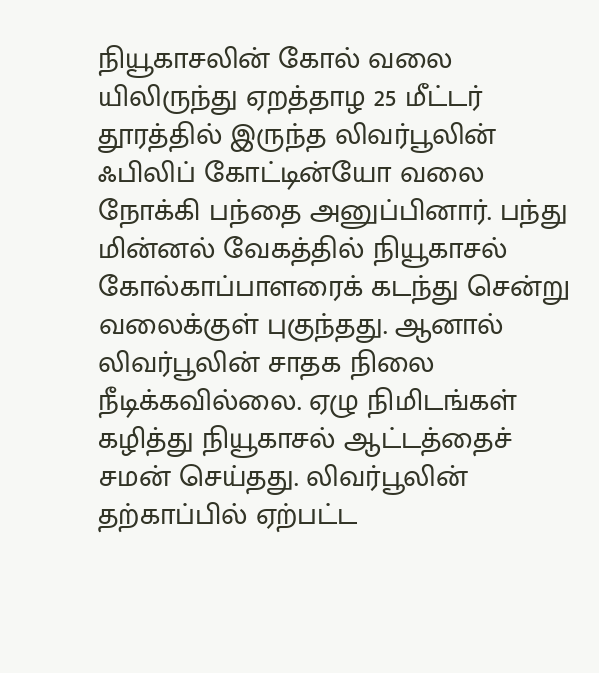நியூகாசலின் கோல் வலை யிலிருந்து ஏறத்தாழ 25 மீட்டர் தூரத்தில் இருந்த லிவர்பூலின் ஃபிலிப் கோட்டின்யோ வலை நோக்கி பந்தை அனுப்பினார். பந்து மின்னல் வேகத்தில் நியூகாசல் கோல்காப்பாளரைக் கடந்து சென்று வலைக்குள் புகுந்தது. ஆனால் லிவர்பூலின் சாதக நிலை நீடிக்கவில்லை. ஏழு நிமிடங்கள் கழித்து நியூகாசல் ஆட்டத்தைச் சமன் செய்தது. லிவர்பூலின் தற்காப்பில் ஏற்பட்ட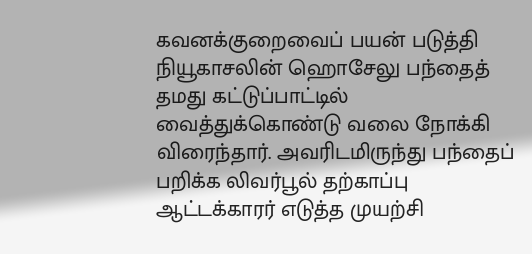கவனக்குறைவைப் பயன் படுத்தி நியூகாசலின் ஹொசேலு பந்தைத் தமது கட்டுப்பாட்டில் வைத்துக்கொண்டு வலை நோக்கி விரைந்தார். அவரிடமிருந்து பந்தைப் பறிக்க லிவர்பூல் தற்காப்பு ஆட்டக்காரர் எடுத்த முயற்சி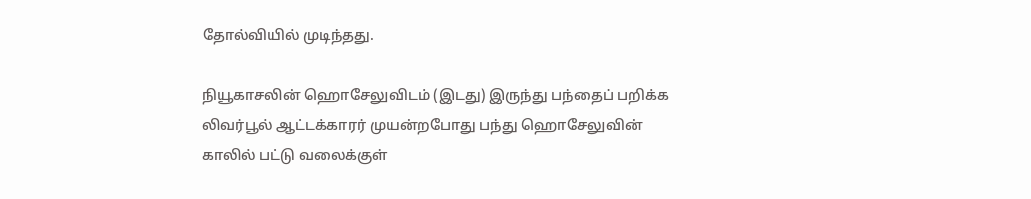தோல்வியில் முடிந்தது.

நியூகாசலின் ஹொசேலுவிடம் (இடது) இருந்து பந்தைப் பறிக்க லிவர்பூல் ஆட்டக்காரர் முயன்றபோது பந்து ஹொசேலுவின் காலில் பட்டு வலைக்குள்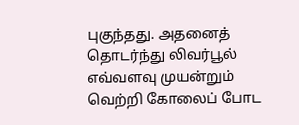புகுந்தது. அதனைத் தொடர்ந்து லிவர்பூல் எவ்வளவு முயன்றும் வெற்றி கோலைப் போட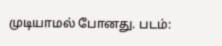முடியாமல் போனது. படம்: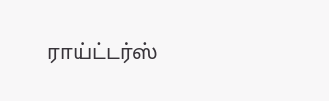ராய்ட்டர்ஸ்